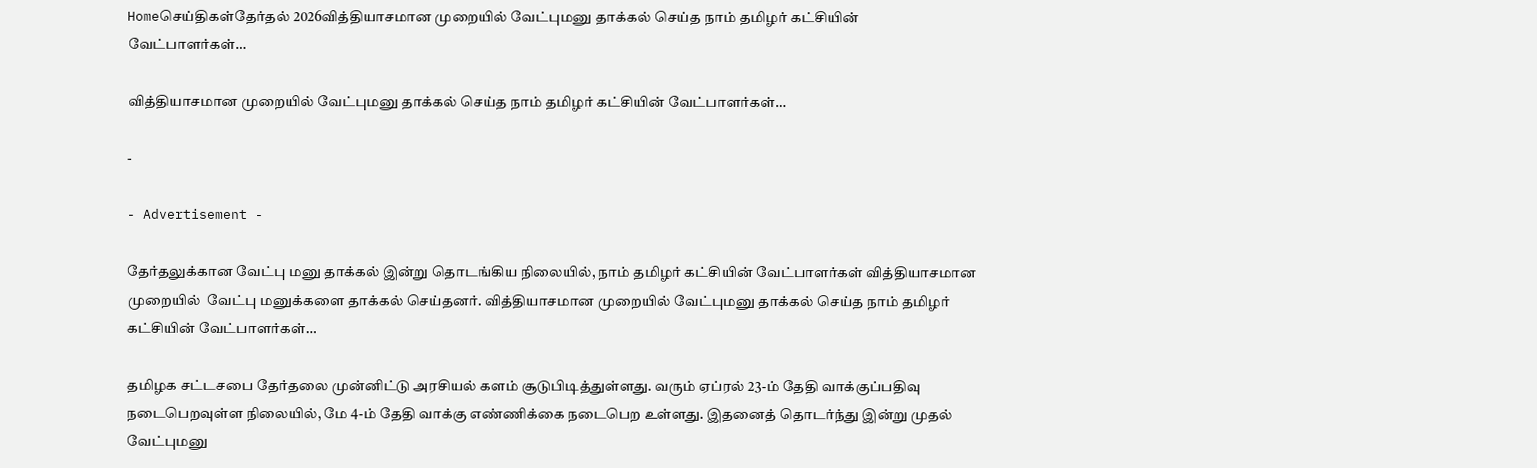Homeசெய்திகள்தேர்தல் 2026வித்தியாசமான முறையில் வேட்புமனு தாக்கல் செய்த நாம் தமிழர் கட்சியின் வேட்பாளர்கள்…

வித்தியாசமான முறையில் வேட்புமனு தாக்கல் செய்த நாம் தமிழர் கட்சியின் வேட்பாளர்கள்…

-

- Advertisement -

தேர்தலுக்கான வேட்பு மனு தாக்கல் இன்று தொடங்கிய நிலையில், நாம் தமிழர் கட்சியின் வேட்பாளர்கள் வித்தியாசமான முறையில்  வேட்பு மனுக்களை தாக்கல் செய்தனர். வித்தியாசமான முறையில் வேட்புமனு தாக்கல் செய்த நாம் தமிழர் கட்சியின் வேட்பாளர்கள்…

தமிழக சட்டசபை தேர்தலை முன்னிட்டு அரசியல் களம் சூடுபிடித்துள்ளது. வரும் ஏப்ரல் 23-ம் தேதி வாக்குப்பதிவு நடைபெறவுள்ள நிலையில், மே 4-ம் தேதி வாக்கு எண்ணிக்கை நடைபெற உள்ளது. இதனைத் தொடர்ந்து இன்று முதல் வேட்புமனு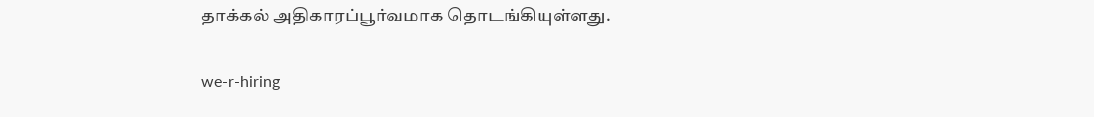தாக்கல் அதிகாரப்பூர்வமாக தொடங்கியுள்ளது.

we-r-hiring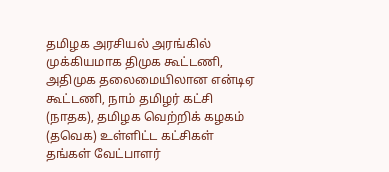தமிழக அரசியல் அரங்கில் முக்கியமாக திமுக கூட்டணி, அதிமுக தலைமையிலான என்டிஏ கூட்டணி, நாம் தமிழர் கட்சி (நாதக), தமிழக வெற்றிக் கழகம் (தவெக) உள்ளிட்ட கட்சிகள் தங்கள் வேட்பாளர்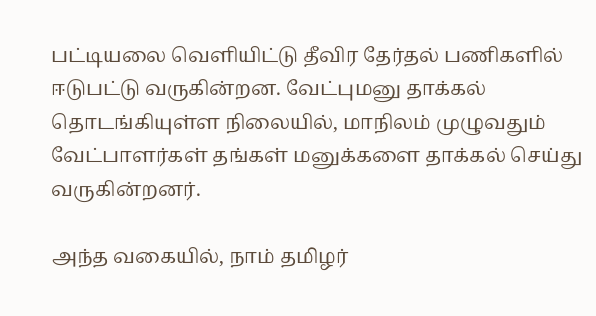பட்டியலை வெளியிட்டு தீவிர தேர்தல் பணிகளில் ஈடுபட்டு வருகின்றன. வேட்புமனு தாக்கல் தொடங்கியுள்ள நிலையில், மாநிலம் முழுவதும் வேட்பாளர்கள் தங்கள் மனுக்களை தாக்கல் செய்து வருகின்றனர்.

அந்த வகையில், நாம் தமிழர்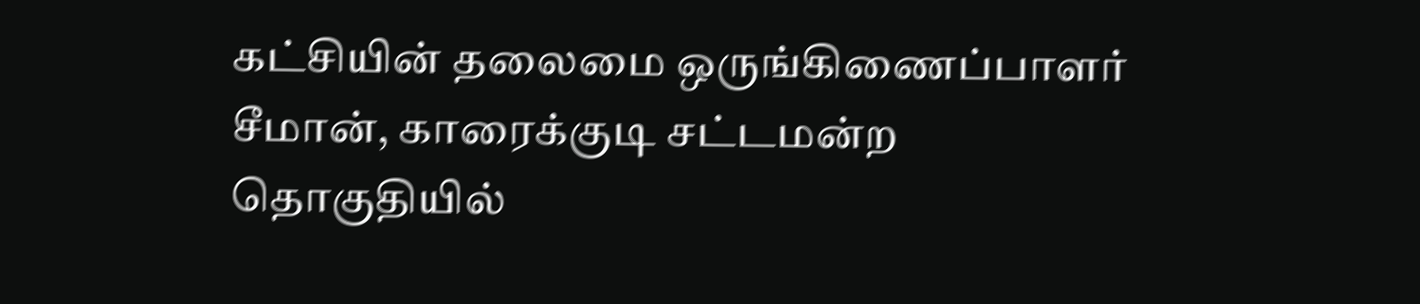கட்சியின் தலைமை ஒருங்கிணைப்பாளர் சீமான், காரைக்குடி சட்டமன்ற தொகுதியில்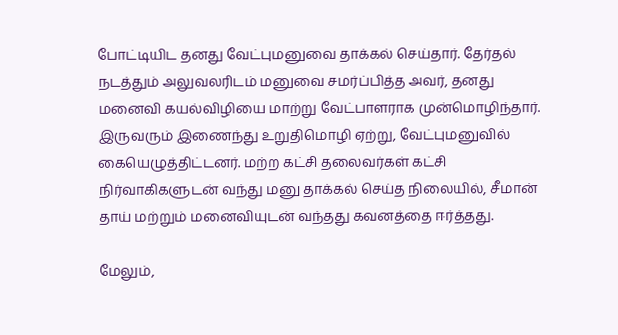போட்டியிட தனது வேட்புமனுவை தாக்கல் செய்தார். தேர்தல் நடத்தும் அலுவலரிடம் மனுவை சமர்ப்பித்த அவர், தனது மனைவி கயல்விழியை மாற்று வேட்பாளராக முன்மொழிந்தார். இருவரும் இணைந்து உறுதிமொழி ஏற்று, வேட்புமனுவில் கையெழுத்திட்டனர். மற்ற கட்சி தலைவர்கள் கட்சி நிர்வாகிகளுடன் வந்து மனு தாக்கல் செய்த நிலையில், சீமான் தாய் மற்றும் மனைவியுடன் வந்தது கவனத்தை ஈர்த்தது.

மேலும்,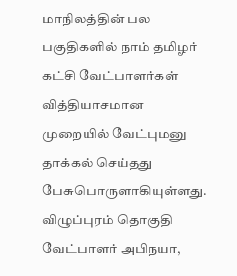மாநிலத்தின் பல பகுதிகளில் நாம் தமிழர் கட்சி வேட்பாளர்கள் வித்தியாசமான முறையில் வேட்புமனு தாக்கல் செய்தது பேசுபொருளாகியுள்ளது. விழுப்புரம் தொகுதி வேட்பாளர் அபிநயா,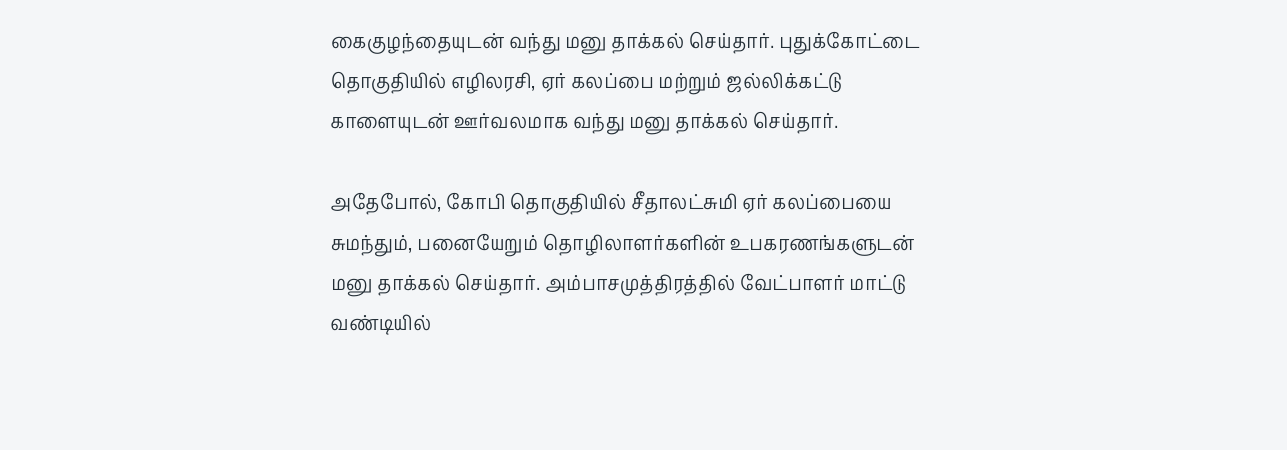கைகுழந்தையுடன் வந்து மனு தாக்கல் செய்தார். புதுக்கோட்டை தொகுதியில் எழிலரசி, ஏர் கலப்பை மற்றும் ஜல்லிக்கட்டு காளையுடன் ஊர்வலமாக வந்து மனு தாக்கல் செய்தார்.

அதேபோல், கோபி தொகுதியில் சீதாலட்சுமி ஏர் கலப்பையை சுமந்தும், பனையேறும் தொழிலாளர்களின் உபகரணங்களுடன் மனு தாக்கல் செய்தார். அம்பாசமுத்திரத்தில் வேட்பாளர் மாட்டு வண்டியில்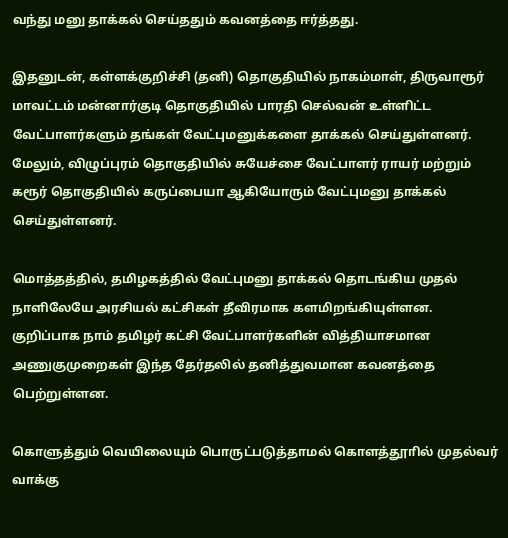வந்து மனு தாக்கல் செய்ததும் கவனத்தை ஈர்த்தது.

இதனுடன், கள்ளக்குறிச்சி (தனி) தொகுதியில் நாகம்மாள், திருவாரூர் மாவட்டம் மன்னார்குடி தொகுதியில் பாரதி செல்வன் உள்ளிட்ட வேட்பாளர்களும் தங்கள் வேட்புமனுக்களை தாக்கல் செய்துள்ளனர். மேலும், விழுப்புரம் தொகுதியில் சுயேச்சை வேட்பாளர் ராயர் மற்றும் கரூர் தொகுதியில் கருப்பையா ஆகியோரும் வேட்புமனு தாக்கல் செய்துள்ளனர்.

மொத்தத்தில், தமிழகத்தில் வேட்புமனு தாக்கல் தொடங்கிய முதல் நாளிலேயே அரசியல் கட்சிகள் தீவிரமாக களமிறங்கியுள்ளன. குறிப்பாக நாம் தமிழர் கட்சி வேட்பாளர்களின் வித்தியாசமான அணுகுமுறைகள் இந்த தேர்தலில் தனித்துவமான கவனத்தை பெற்றுள்ளன.

கொளுத்தும் வெயிலையும் பொருட்படுத்தாமல் கொளத்தூாில் முதல்வர் வாக்கு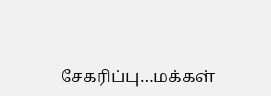சேகரிப்பு…மக்கள்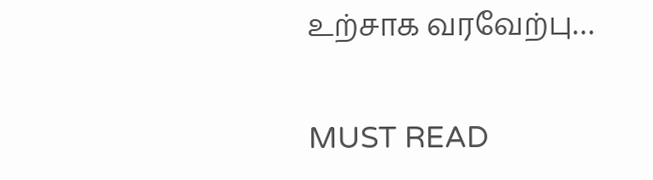உற்சாக வரவேற்பு…

MUST READ